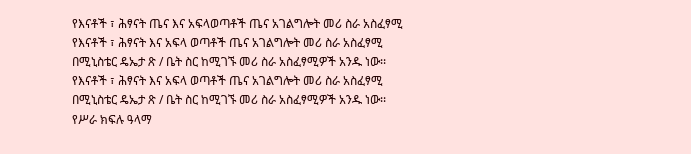የእናቶች ፣ ሕፃናት ጤና እና አፍላወጣቶች ጤና አገልግሎት መሪ ስራ አስፈፃሚ
የእናቶች ፣ ሕፃናት እና አፍላ ወጣቶች ጤና አገልግሎት መሪ ስራ አስፈፃሚ በሚኒስቴር ዴኤታ ጽ / ቤት ስር ከሚገኙ መሪ ስራ አስፈፃሚዎች አንዱ ነው፡፡
የእናቶች ፣ ሕፃናት እና አፍላ ወጣቶች ጤና አገልግሎት መሪ ስራ አስፈፃሚ በሚኒስቴር ዴኤታ ጽ / ቤት ስር ከሚገኙ መሪ ስራ አስፈፃሚዎች አንዱ ነው፡፡
የሥራ ክፍሉ ዓላማ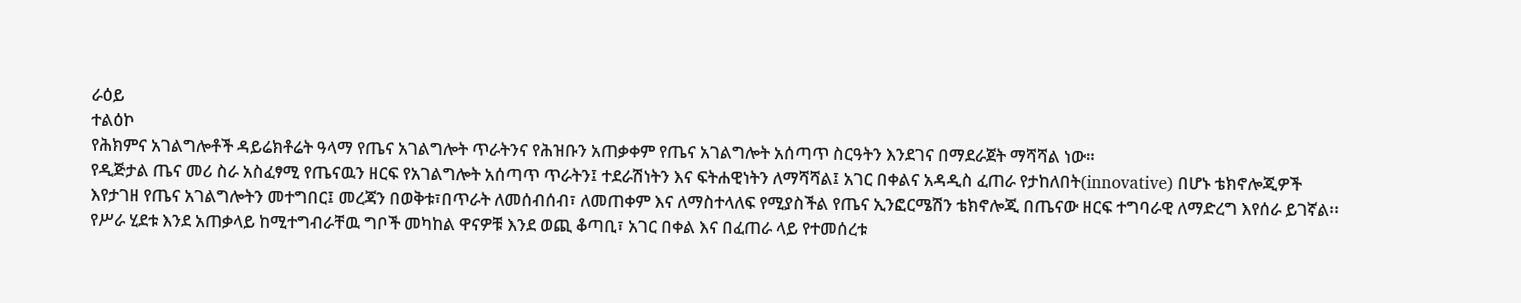ራዕይ
ተልዕኮ
የሕክምና አገልግሎቶች ዳይሬክቶሬት ዓላማ የጤና አገልግሎት ጥራትንና የሕዝቡን አጠቃቀም የጤና አገልግሎት አሰጣጥ ስርዓትን እንደገና በማደራጀት ማሻሻል ነው።
የዲጅታል ጤና መሪ ስራ አስፈፃሚ የጤናዉን ዘርፍ የአገልግሎት አሰጣጥ ጥራትን፤ ተደራሽነትን እና ፍትሐዊነትን ለማሻሻል፤ አገር በቀልና አዳዲስ ፈጠራ የታከለበት(innovative) በሆኑ ቴክኖሎጂዎች እየታገዘ የጤና አገልግሎትን መተግበር፤ መረጃን በወቅቱ፣በጥራት ለመሰብሰብ፣ ለመጠቀም እና ለማስተላለፍ የሚያስችል የጤና ኢንፎርሜሽን ቴክኖሎጂ በጤናው ዘርፍ ተግባራዊ ለማድረግ እየሰራ ይገኛል፡፡
የሥራ ሂደቱ እንደ አጠቃላይ ከሚተግብራቸዉ ግቦች መካከል ዋናዎቹ እንደ ወጪ ቆጣቢ፣ አገር በቀል እና በፈጠራ ላይ የተመሰረቱ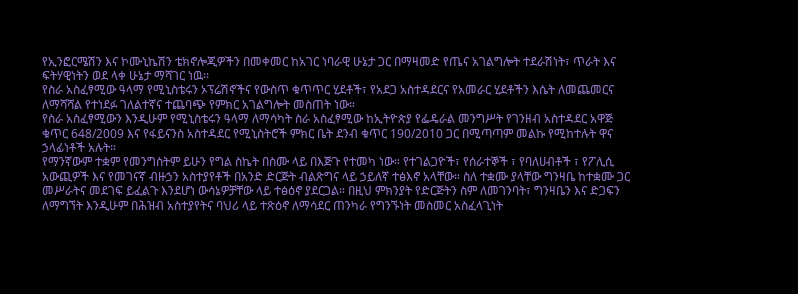የኢንፎርሜሽን እና ኮሙኒኬሽን ቴክኖሎጂዎችን በመቀመር ከአገር ነባራዊ ሁኔታ ጋር በማዛመድ የጤና አገልግሎት ተደራሽነት፣ ጥራት እና ፍትሃዊነትን ወደ ላቀ ሁኔታ ማሻገር ነዉ፡፡
የስራ አስፈፃሚው ዓላማ የሚኒስቴሩን ኦፕሬሽኖችና የውስጥ ቁጥጥር ሂደቶች፣ የአደጋ አስተዳደርና የአመራር ሂደቶችን እሴት ለመጨመርና ለማሻሻል የተነደፉ ገለልተኛና ተጨባጭ የምክር አገልግሎት መስጠት ነው።
የስራ አስፈፃሚውን እንዲሁም የሚኒስቴሩን ዓላማ ለማሳካት ስራ አስፈፃሚው ከኢትዮጵያ የፌዴራል መንግሥት የገንዘብ አስተዳደር አዋጅ ቁጥር 648/2009 እና የፋይናንስ አስተዳደር የሚኒስትሮች ምክር ቤት ደንብ ቁጥር 190/2010 ጋር በሚጣጣም መልኩ የሚከተሉት ዋና ኃላፊነቶች አሉት።
የማንኛውም ተቋም የመንግስትም ይሁን የግል ስኬት በስሙ ላይ በእጅጉ የተመካ ነው። የተገልጋዮች፣ የሰራተኞች ፣ የባለሀብቶች ፣ የፖሊሲ አውጪዎች እና የመገናኛ ብዙኃን አስተያየቶች በአንድ ድርጅት ብልጽግና ላይ ኃይለኛ ተፅእኖ አላቸው። ስለ ተቋሙ ያላቸው ግንዛቤ ከተቋሙ ጋር መሥራትና መደገፍ ይፈልጉ እንደሆነ ውሳኔዎቻቸው ላይ ተፅዕኖ ያደርጋል። በዚህ ምክንያት የድርጅትን ስም ለመገንባት፣ ግንዛቤን እና ድጋፍን ለማግኘት እንዲሁም በሕዝብ አስተያየትና ባህሪ ላይ ተጽዕኖ ለማሳደር ጠንካራ የግንኙነት መስመር አስፈላጊነት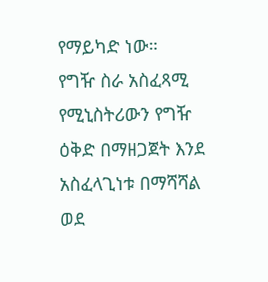የማይካድ ነው።
የግዥ ስራ አስፈጻሚ የሚኒስትሪውን የግዥ ዕቅድ በማዘጋጀት እንደ አስፈላጊነቱ በማሻሻል ወደ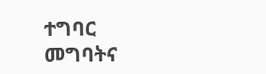ተግባር መግባትና